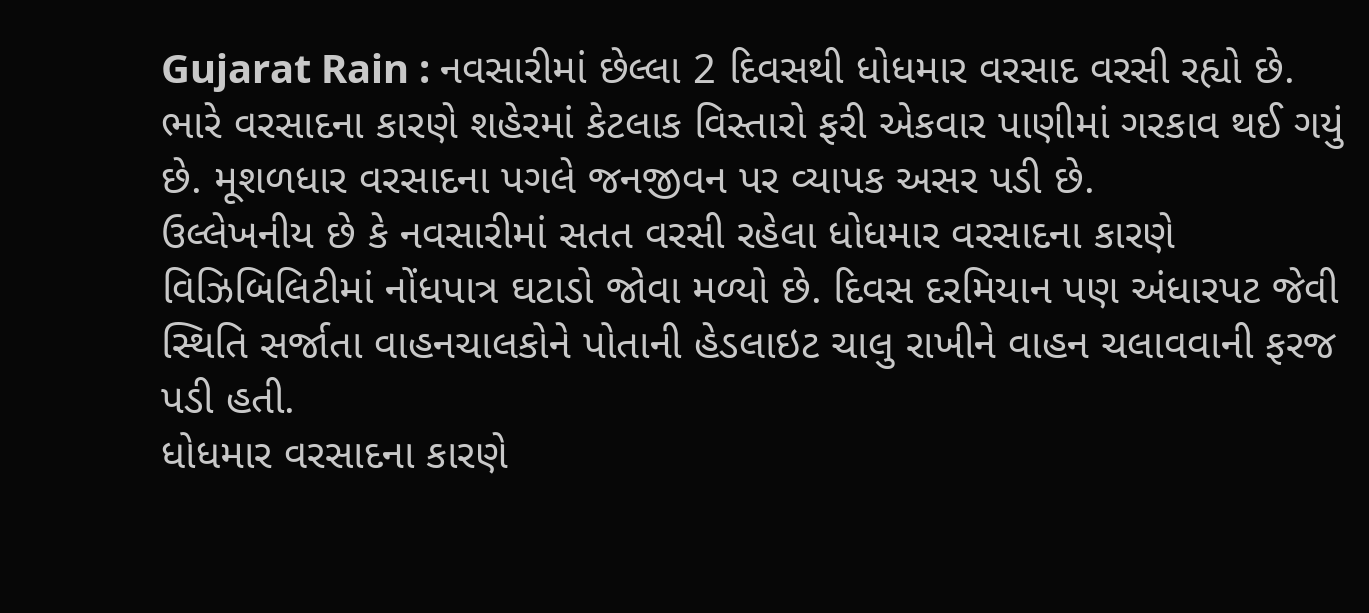Gujarat Rain : નવસારીમાં છેલ્લા 2 દિવસથી ધોધમાર વરસાદ વરસી રહ્યો છે. ભારે વરસાદના કારણે શહેરમાં કેટલાક વિસ્તારો ફરી એકવાર પાણીમાં ગરકાવ થઈ ગયું છે. મૂશળધાર વરસાદના પગલે જનજીવન પર વ્યાપક અસર પડી છે.
ઉલ્લેખનીય છે કે નવસારીમાં સતત વરસી રહેલા ધોધમાર વરસાદના કારણે વિઝિબિલિટીમાં નોંધપાત્ર ઘટાડો જોવા મળ્યો છે. દિવસ દરમિયાન પણ અંધારપટ જેવી સ્થિતિ સર્જાતા વાહનચાલકોને પોતાની હેડલાઇટ ચાલુ રાખીને વાહન ચલાવવાની ફરજ પડી હતી.
ધોધમાર વરસાદના કારણે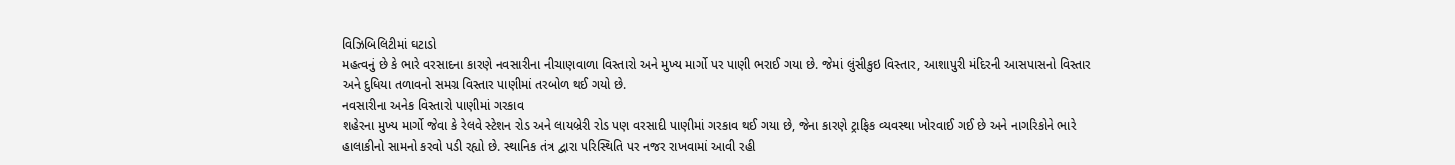વિઝિબિલિટીમાં ઘટાડો
મહત્વનું છે કે ભારે વરસાદના કારણે નવસારીના નીચાણવાળા વિસ્તારો અને મુખ્ય માર્ગો પર પાણી ભરાઈ ગયા છે. જેમાં લુંસીકુઇ વિસ્તાર, આશાપુરી મંદિરની આસપાસનો વિસ્તાર અને દુધિયા તળાવનો સમગ્ર વિસ્તાર પાણીમાં તરબોળ થઈ ગયો છે.
નવસારીના અનેક વિસ્તારો પાણીમાં ગરકાવ
શહેરના મુખ્ય માર્ગો જેવા કે રેલવે સ્ટેશન રોડ અને લાયબ્રેરી રોડ પણ વરસાદી પાણીમાં ગરકાવ થઈ ગયા છે, જેના કારણે ટ્રાફિક વ્યવસ્થા ખોરવાઈ ગઈ છે અને નાગરિકોને ભારે હાલાકીનો સામનો કરવો પડી રહ્યો છે. સ્થાનિક તંત્ર દ્વારા પરિસ્થિતિ પર નજર રાખવામાં આવી રહી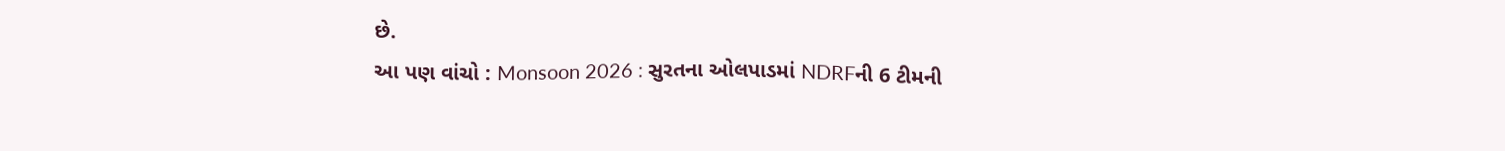છે.
આ પણ વાંચો : Monsoon 2026 : સુરતના ઓલપાડમાં NDRFની 6 ટીમની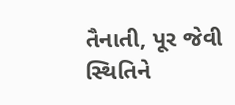તૈનાતી, પૂર જેવી સ્થિતિને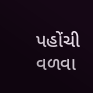પહોંચી વળવા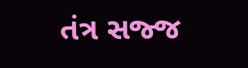તંત્ર સજ્જ